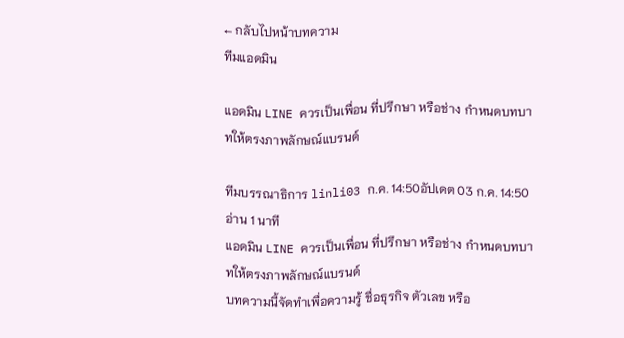← กลับไปหน้าบทความ
ทีมแอดมิน

แอดมิน LINE ควรเป็นเพื่อน ที่ปรึกษา หรือช่าง กำหนดบทบาทให้ตรงภาพลักษณ์แบรนด์

ทีมบรรณาธิการ linli03 ก.ค. 14:50อัปเดต 03 ก.ค. 14:50อ่าน 1 นาที
แอดมิน LINE ควรเป็นเพื่อน ที่ปรึกษา หรือช่าง กำหนดบทบาทให้ตรงภาพลักษณ์แบรนด์
บทความนี้จัดทำเพื่อความรู้ ชื่อธุรกิจ ตัวเลข หรือ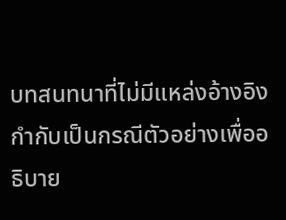บทสนทนาที่ไม่มีแหล่งอ้างอิงกำกับเป็นกรณีตัวอย่างเพื่ออธิบาย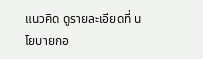แนวคิด ดูรายละเอียดที่ นโยบายกอ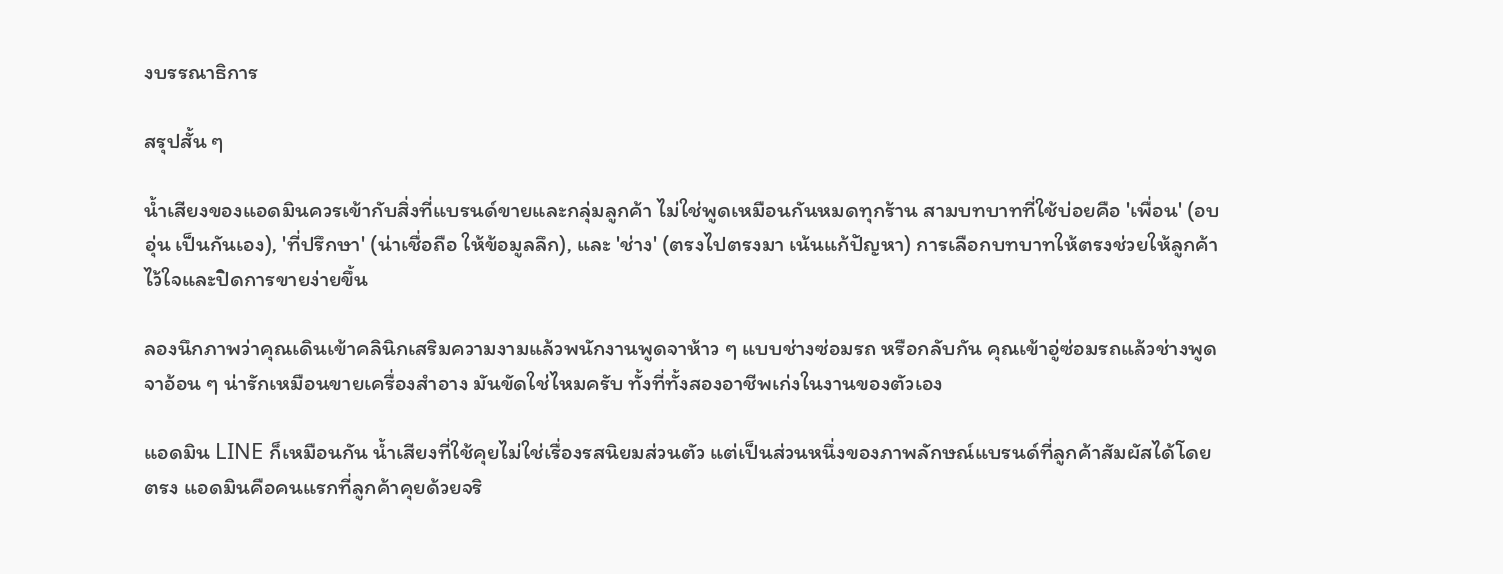งบรรณาธิการ

สรุปสั้น ๆ

น้ำเสียงของแอดมินควรเข้ากับสิ่งที่แบรนด์ขายและกลุ่มลูกค้า ไม่ใช่พูดเหมือนกันหมดทุกร้าน สามบทบาทที่ใช้บ่อยคือ 'เพื่อน' (อบอุ่น เป็นกันเอง), 'ที่ปรึกษา' (น่าเชื่อถือ ให้ข้อมูลลึก), และ 'ช่าง' (ตรงไปตรงมา เน้นแก้ปัญหา) การเลือกบทบาทให้ตรงช่วยให้ลูกค้าไว้ใจและปิดการขายง่ายขึ้น

ลองนึกภาพว่าคุณเดินเข้าคลินิกเสริมความงามแล้วพนักงานพูดจาห้าว ๆ แบบช่างซ่อมรถ หรือกลับกัน คุณเข้าอู่ซ่อมรถแล้วช่างพูดจาอ้อน ๆ น่ารักเหมือนขายเครื่องสำอาง มันขัดใช่ไหมครับ ทั้งที่ทั้งสองอาชีพเก่งในงานของตัวเอง

แอดมิน LINE ก็เหมือนกัน น้ำเสียงที่ใช้คุยไม่ใช่เรื่องรสนิยมส่วนตัว แต่เป็นส่วนหนึ่งของภาพลักษณ์แบรนด์ที่ลูกค้าสัมผัสได้โดยตรง แอดมินคือคนแรกที่ลูกค้าคุยด้วยจริ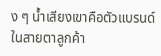ง ๆ น้ำเสียงเขาคือตัวแบรนด์ในสายตาลูกค้า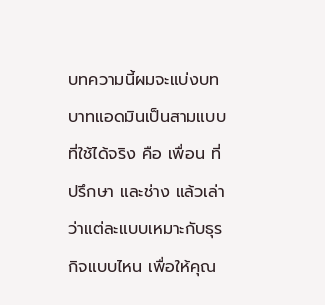บทความนี้ผมจะแบ่งบทบาทแอดมินเป็นสามแบบที่ใช้ได้จริง คือ เพื่อน ที่ปรึกษา และช่าง แล้วเล่าว่าแต่ละแบบเหมาะกับธุรกิจแบบไหน เพื่อให้คุณ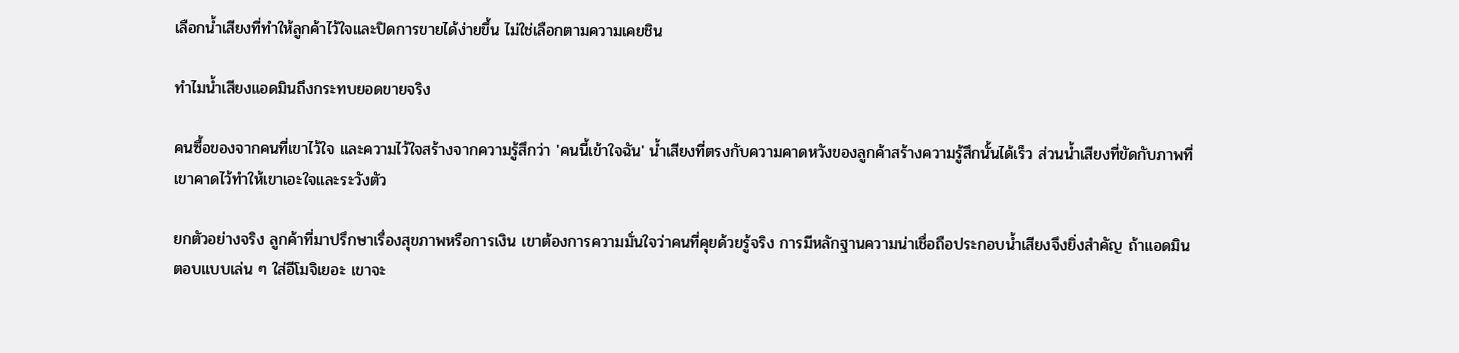เลือกน้ำเสียงที่ทำให้ลูกค้าไว้ใจและปิดการขายได้ง่ายขึ้น ไม่ใช่เลือกตามความเคยชิน

ทำไมน้ำเสียงแอดมินถึงกระทบยอดขายจริง

คนซื้อของจากคนที่เขาไว้ใจ และความไว้ใจสร้างจากความรู้สึกว่า 'คนนี้เข้าใจฉัน' น้ำเสียงที่ตรงกับความคาดหวังของลูกค้าสร้างความรู้สึกนั้นได้เร็ว ส่วนน้ำเสียงที่ขัดกับภาพที่เขาคาดไว้ทำให้เขาเอะใจและระวังตัว

ยกตัวอย่างจริง ลูกค้าที่มาปรึกษาเรื่องสุขภาพหรือการเงิน เขาต้องการความมั่นใจว่าคนที่คุยด้วยรู้จริง การมีหลักฐานความน่าเชื่อถือประกอบน้ำเสียงจึงยิ่งสำคัญ ถ้าแอดมินตอบแบบเล่น ๆ ใส่อีโมจิเยอะ เขาจะ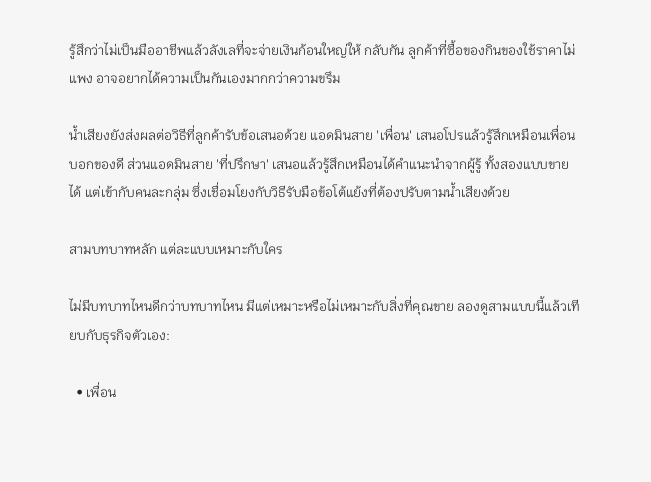รู้สึกว่าไม่เป็นมืออาชีพแล้วลังเลที่จะจ่ายเงินก้อนใหญ่ให้ กลับกัน ลูกค้าที่ซื้อของกินของใช้ราคาไม่แพง อาจอยากได้ความเป็นกันเองมากกว่าความขรึม

น้ำเสียงยังส่งผลต่อวิธีที่ลูกค้ารับข้อเสนอด้วย แอดมินสาย 'เพื่อน' เสนอโปรแล้วรู้สึกเหมือนเพื่อนบอกของดี ส่วนแอดมินสาย 'ที่ปรึกษา' เสนอแล้วรู้สึกเหมือนได้คำแนะนำจากผู้รู้ ทั้งสองแบบขายได้ แต่เข้ากับคนละกลุ่ม ซึ่งเชื่อมโยงกับวิธีรับมือข้อโต้แย้งที่ต้องปรับตามน้ำเสียงด้วย

สามบทบาทหลัก แต่ละแบบเหมาะกับใคร

ไม่มีบทบาทไหนดีกว่าบทบาทไหน มีแต่เหมาะหรือไม่เหมาะกับสิ่งที่คุณขาย ลองดูสามแบบนี้แล้วเทียบกับธุรกิจตัวเอง:

  • เพื่อน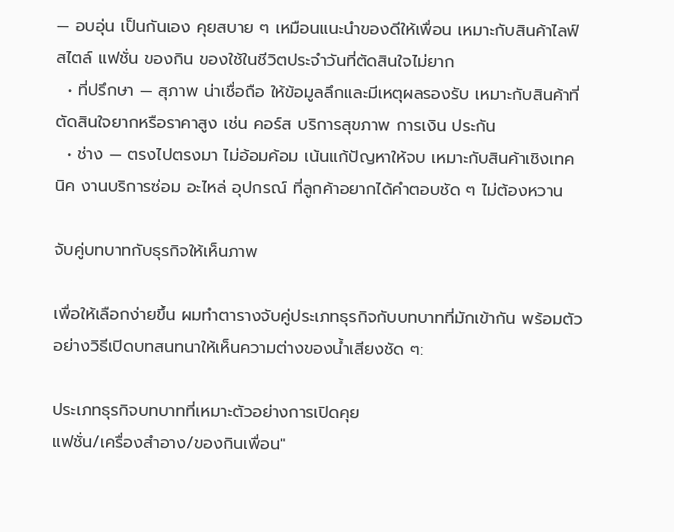— อบอุ่น เป็นกันเอง คุยสบาย ๆ เหมือนแนะนำของดีให้เพื่อน เหมาะกับสินค้าไลฟ์สไตล์ แฟชั่น ของกิน ของใช้ในชีวิตประจำวันที่ตัดสินใจไม่ยาก
  • ที่ปรึกษา — สุภาพ น่าเชื่อถือ ให้ข้อมูลลึกและมีเหตุผลรองรับ เหมาะกับสินค้าที่ตัดสินใจยากหรือราคาสูง เช่น คอร์ส บริการสุขภาพ การเงิน ประกัน
  • ช่าง — ตรงไปตรงมา ไม่อ้อมค้อม เน้นแก้ปัญหาให้จบ เหมาะกับสินค้าเชิงเทคนิค งานบริการซ่อม อะไหล่ อุปกรณ์ ที่ลูกค้าอยากได้คำตอบชัด ๆ ไม่ต้องหวาน

จับคู่บทบาทกับธุรกิจให้เห็นภาพ

เพื่อให้เลือกง่ายขึ้น ผมทำตารางจับคู่ประเภทธุรกิจกับบทบาทที่มักเข้ากัน พร้อมตัวอย่างวิธีเปิดบทสนทนาให้เห็นความต่างของน้ำเสียงชัด ๆ:

ประเภทธุรกิจบทบาทที่เหมาะตัวอย่างการเปิดคุย
แฟชั่น/เครื่องสำอาง/ของกินเพื่อน"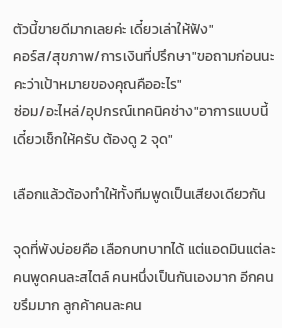ตัวนี้ขายดีมากเลยค่ะ เดี๋ยวเล่าให้ฟัง"
คอร์ส/สุขภาพ/การเงินที่ปรึกษา"ขอถามก่อนนะคะว่าเป้าหมายของคุณคืออะไร"
ซ่อม/อะไหล่/อุปกรณ์เทคนิคช่าง"อาการแบบนี้เดี๋ยวเช็กให้ครับ ต้องดู 2 จุด"

เลือกแล้วต้องทำให้ทั้งทีมพูดเป็นเสียงเดียวกัน

จุดที่พังบ่อยคือ เลือกบทบาทได้ แต่แอดมินแต่ละคนพูดคนละสไตล์ คนหนึ่งเป็นกันเองมาก อีกคนขรึมมาก ลูกค้าคนละคน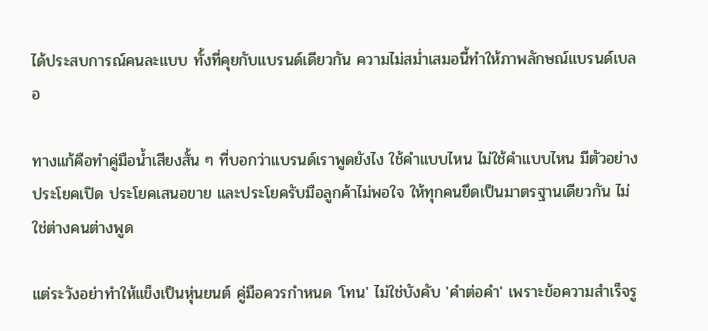ได้ประสบการณ์คนละแบบ ทั้งที่คุยกับแบรนด์เดียวกัน ความไม่สม่ำเสมอนี้ทำให้ภาพลักษณ์แบรนด์เบลอ

ทางแก้คือทำคู่มือน้ำเสียงสั้น ๆ ที่บอกว่าแบรนด์เราพูดยังไง ใช้คำแบบไหน ไม่ใช้คำแบบไหน มีตัวอย่างประโยคเปิด ประโยคเสนอขาย และประโยครับมือลูกค้าไม่พอใจ ให้ทุกคนยึดเป็นมาตรฐานเดียวกัน ไม่ใช่ต่างคนต่างพูด

แต่ระวังอย่าทำให้แข็งเป็นหุ่นยนต์ คู่มือควรกำหนด 'โทน' ไม่ใช่บังคับ 'คำต่อคำ' เพราะข้อความสำเร็จรู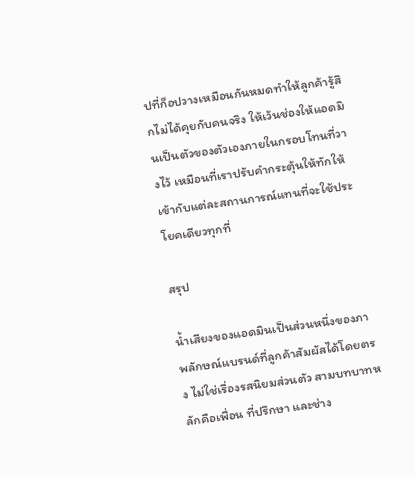ปที่ก็อปวางเหมือนกันหมดทำให้ลูกค้ารู้สึกไม่ได้คุยกับคนจริง ให้เว้นช่องให้แอดมินเป็นตัวของตัวเองภายในกรอบโทนที่วางไว้ เหมือนที่เราปรับคำกระตุ้นให้ทักให้เข้ากับแต่ละสถานการณ์แทนที่จะใช้ประโยคเดียวทุกที่

สรุป

น้ำเสียงของแอดมินเป็นส่วนหนึ่งของภาพลักษณ์แบรนด์ที่ลูกค้าสัมผัสได้โดยตรง ไม่ใช่เรื่องรสนิยมส่วนตัว สามบทบาทหลักคือเพื่อน ที่ปรึกษา และช่าง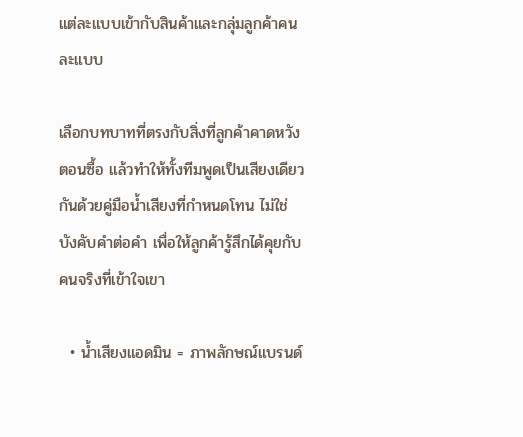แต่ละแบบเข้ากับสินค้าและกลุ่มลูกค้าคนละแบบ

เลือกบทบาทที่ตรงกับสิ่งที่ลูกค้าคาดหวังตอนซื้อ แล้วทำให้ทั้งทีมพูดเป็นเสียงเดียวกันด้วยคู่มือน้ำเสียงที่กำหนดโทน ไม่ใช่บังคับคำต่อคำ เพื่อให้ลูกค้ารู้สึกได้คุยกับคนจริงที่เข้าใจเขา

  • น้ำเสียงแอดมิน = ภาพลักษณ์แบรนด์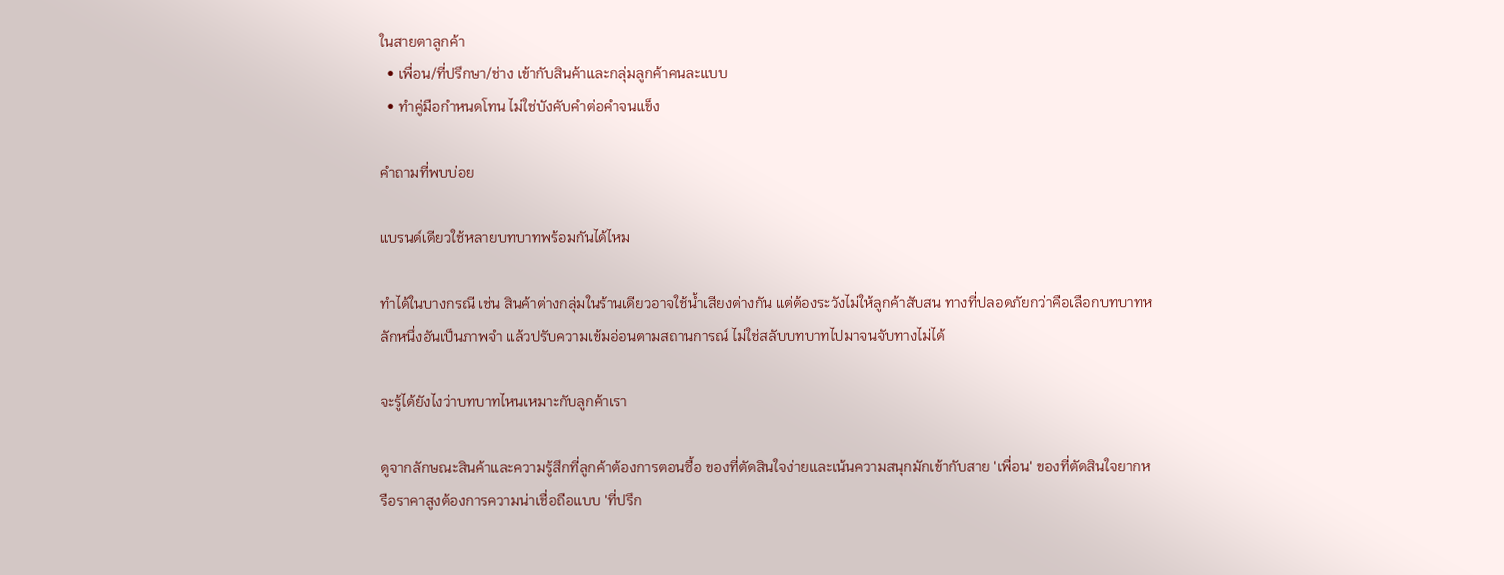ในสายตาลูกค้า
  • เพื่อน/ที่ปรึกษา/ช่าง เข้ากับสินค้าและกลุ่มลูกค้าคนละแบบ
  • ทำคู่มือกำหนดโทน ไม่ใช่บังคับคำต่อคำจนแข็ง

คำถามที่พบบ่อย

แบรนด์เดียวใช้หลายบทบาทพร้อมกันได้ไหม

ทำได้ในบางกรณี เช่น สินค้าต่างกลุ่มในร้านเดียวอาจใช้น้ำเสียงต่างกัน แต่ต้องระวังไม่ให้ลูกค้าสับสน ทางที่ปลอดภัยกว่าคือเลือกบทบาทหลักหนึ่งอันเป็นภาพจำ แล้วปรับความเข้มอ่อนตามสถานการณ์ ไม่ใช่สลับบทบาทไปมาจนจับทางไม่ได้

จะรู้ได้ยังไงว่าบทบาทไหนเหมาะกับลูกค้าเรา

ดูจากลักษณะสินค้าและความรู้สึกที่ลูกค้าต้องการตอนซื้อ ของที่ตัดสินใจง่ายและเน้นความสนุกมักเข้ากับสาย 'เพื่อน' ของที่ตัดสินใจยากหรือราคาสูงต้องการความน่าเชื่อถือแบบ 'ที่ปรึก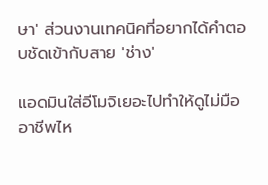ษา' ส่วนงานเทคนิคที่อยากได้คำตอบชัดเข้ากับสาย 'ช่าง'

แอดมินใส่อีโมจิเยอะไปทำให้ดูไม่มืออาชีพไห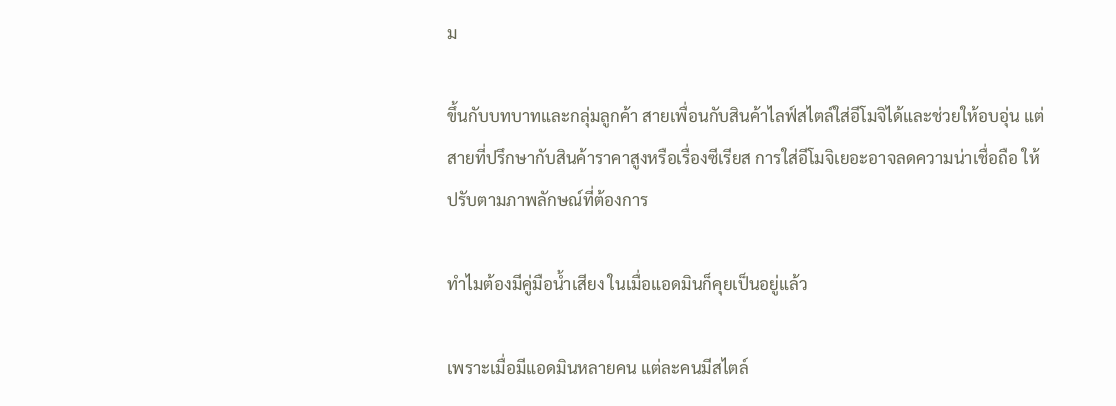ม

ขึ้นกับบทบาทและกลุ่มลูกค้า สายเพื่อนกับสินค้าไลฟ์สไตล์ใส่อีโมจิได้และช่วยให้อบอุ่น แต่สายที่ปรึกษากับสินค้าราคาสูงหรือเรื่องซีเรียส การใส่อีโมจิเยอะอาจลดความน่าเชื่อถือ ให้ปรับตามภาพลักษณ์ที่ต้องการ

ทำไมต้องมีคู่มือน้ำเสียง ในเมื่อแอดมินก็คุยเป็นอยู่แล้ว

เพราะเมื่อมีแอดมินหลายคน แต่ละคนมีสไตล์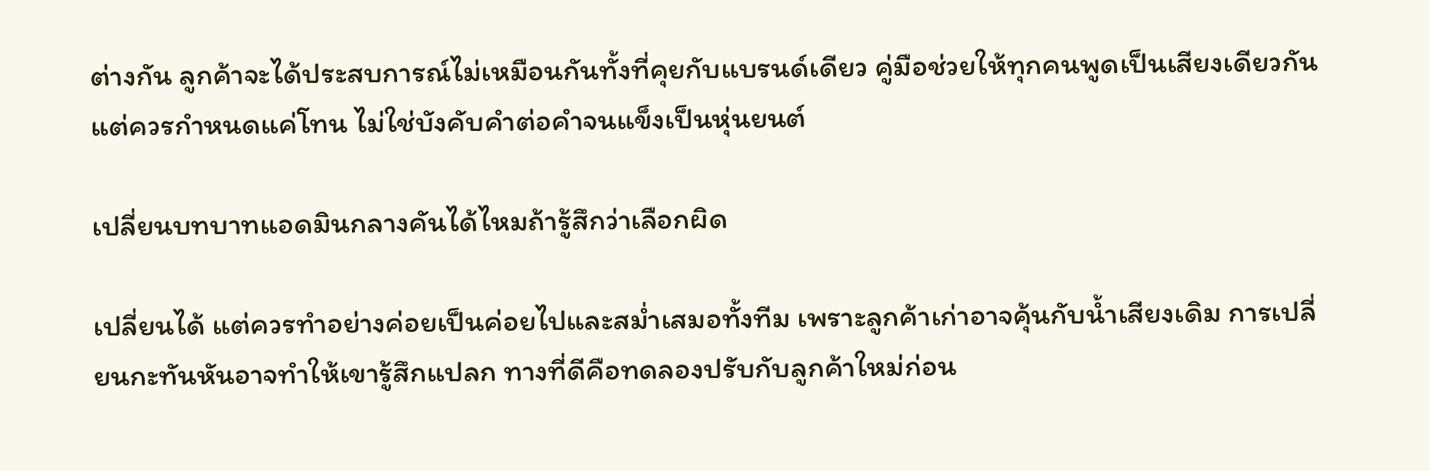ต่างกัน ลูกค้าจะได้ประสบการณ์ไม่เหมือนกันทั้งที่คุยกับแบรนด์เดียว คู่มือช่วยให้ทุกคนพูดเป็นเสียงเดียวกัน แต่ควรกำหนดแค่โทน ไม่ใช่บังคับคำต่อคำจนแข็งเป็นหุ่นยนต์

เปลี่ยนบทบาทแอดมินกลางคันได้ไหมถ้ารู้สึกว่าเลือกผิด

เปลี่ยนได้ แต่ควรทำอย่างค่อยเป็นค่อยไปและสม่ำเสมอทั้งทีม เพราะลูกค้าเก่าอาจคุ้นกับน้ำเสียงเดิม การเปลี่ยนกะทันหันอาจทำให้เขารู้สึกแปลก ทางที่ดีคือทดลองปรับกับลูกค้าใหม่ก่อน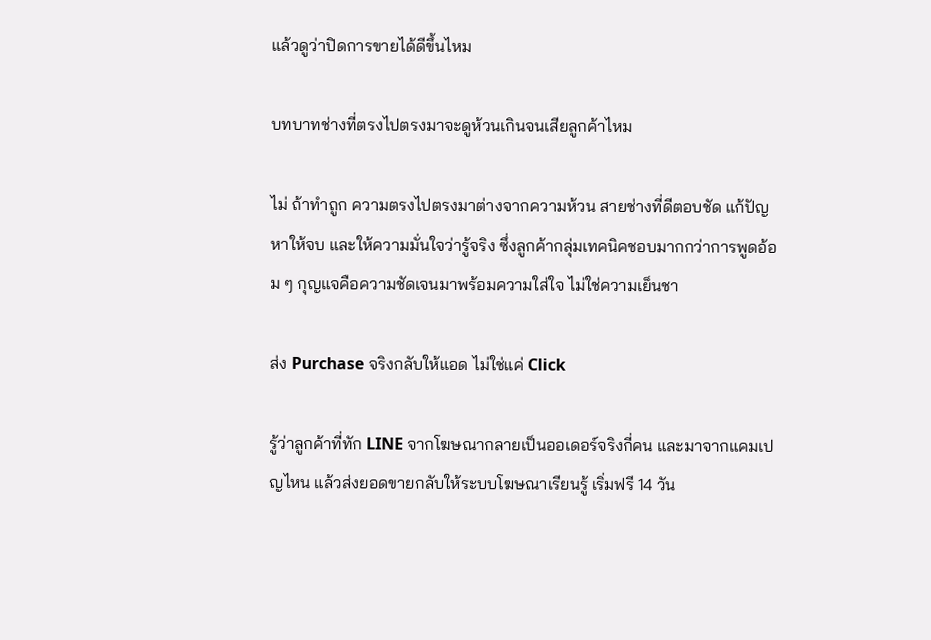แล้วดูว่าปิดการขายได้ดีขึ้นไหม

บทบาทช่างที่ตรงไปตรงมาจะดูห้วนเกินจนเสียลูกค้าไหม

ไม่ ถ้าทำถูก ความตรงไปตรงมาต่างจากความห้วน สายช่างที่ดีตอบชัด แก้ปัญหาให้จบ และให้ความมั่นใจว่ารู้จริง ซึ่งลูกค้ากลุ่มเทคนิคชอบมากกว่าการพูดอ้อม ๆ กุญแจคือความชัดเจนมาพร้อมความใส่ใจ ไม่ใช่ความเย็นชา

ส่ง Purchase จริงกลับให้แอด ไม่ใช่แค่ Click

รู้ว่าลูกค้าที่ทัก LINE จากโฆษณากลายเป็นออเดอร์จริงกี่คน และมาจากแคมเปญไหน แล้วส่งยอดขายกลับให้ระบบโฆษณาเรียนรู้ เริ่มฟรี 14 วัน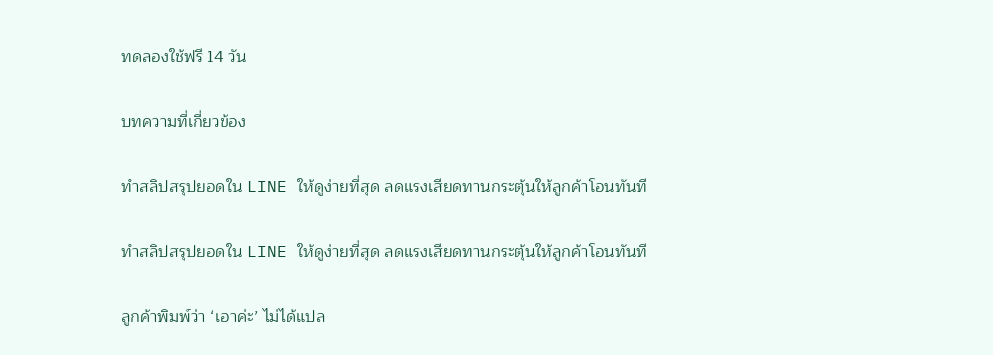ทดลองใช้ฟรี 14 วัน

บทความที่เกี่ยวข้อง

ทำสลิปสรุปยอดใน LINE ให้ดูง่ายที่สุด ลดแรงเสียดทานกระตุ้นให้ลูกค้าโอนทันที

ทำสลิปสรุปยอดใน LINE ให้ดูง่ายที่สุด ลดแรงเสียดทานกระตุ้นให้ลูกค้าโอนทันที

ลูกค้าพิมพ์ว่า ‘เอาค่ะ’ ไม่ได้แปล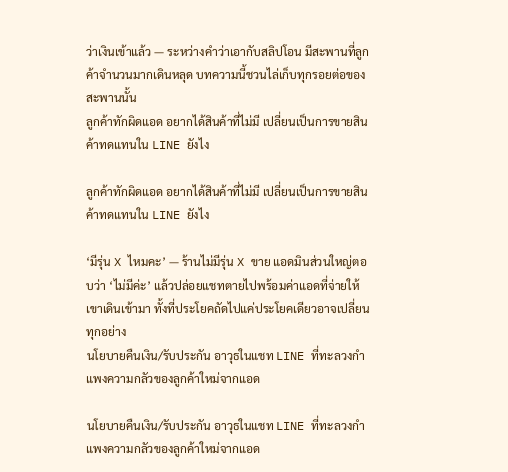ว่าเงินเข้าแล้ว — ระหว่างคำว่าเอากับสลิปโอน มีสะพานที่ลูกค้าจำนวนมากเดินหลุด บทความนี้ชวนไล่เก็บทุกรอยต่อของสะพานนั้น
ลูกค้าทักผิดแอด อยากได้สินค้าที่ไม่มี เปลี่ยนเป็นการขายสินค้าทดแทนใน LINE ยังไง

ลูกค้าทักผิดแอด อยากได้สินค้าที่ไม่มี เปลี่ยนเป็นการขายสินค้าทดแทนใน LINE ยังไง

‘มีรุ่น X ไหมคะ’ — ร้านไม่มีรุ่น X ขาย แอดมินส่วนใหญ่ตอบว่า ‘ไม่มีค่ะ’ แล้วปล่อยแชทตายไปพร้อมค่าแอดที่จ่ายให้เขาเดินเข้ามา ทั้งที่ประโยคถัดไปแค่ประโยคเดียวอาจเปลี่ยนทุกอย่าง
นโยบายคืนเงิน/รับประกัน อาวุธในแชท LINE ที่ทะลวงกำแพงความกลัวของลูกค้าใหม่จากแอด

นโยบายคืนเงิน/รับประกัน อาวุธในแชท LINE ที่ทะลวงกำแพงความกลัวของลูกค้าใหม่จากแอด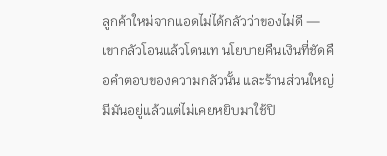ลูกค้าใหม่จากแอดไม่ได้กลัวว่าของไม่ดี — เขากลัวโอนแล้วโดนเท นโยบายคืนเงินที่ชัดคือคำตอบของความกลัวนั้น และร้านส่วนใหญ่มีมันอยู่แล้วแต่ไม่เคยหยิบมาใช้ปิ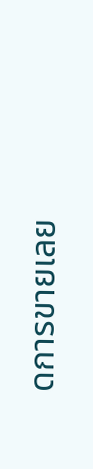ดการขายเลย